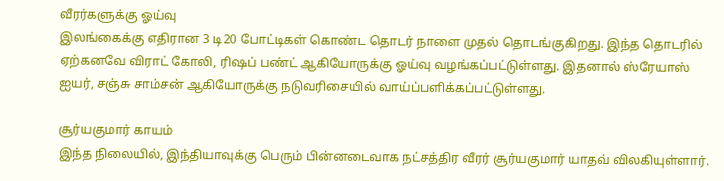வீரர்களுக்கு ஓய்வு
இலங்கைக்கு எதிரான 3 டி20 போட்டிகள் கொண்ட தொடர் நாளை முதல் தொடங்குகிறது. இந்த தொடரில் ஏற்கனவே விராட் கோலி, ரிஷப் பண்ட் ஆகியோருக்கு ஓய்வு வழங்கப்பட்டுள்ளது. இதனால் ஸ்ரேயாஸ் ஐயர், சஞ்சு சாம்சன் ஆகியோருக்கு நடுவரிசையில் வாய்ப்பளிக்கப்பட்டுள்ளது.

சூர்யகுமார் காயம்
இந்த நிலையில், இந்தியாவுக்கு பெரும் பின்னடைவாக நட்சத்திர வீரர் சூர்யகுமார் யாதவ் விலகியுள்ளார்.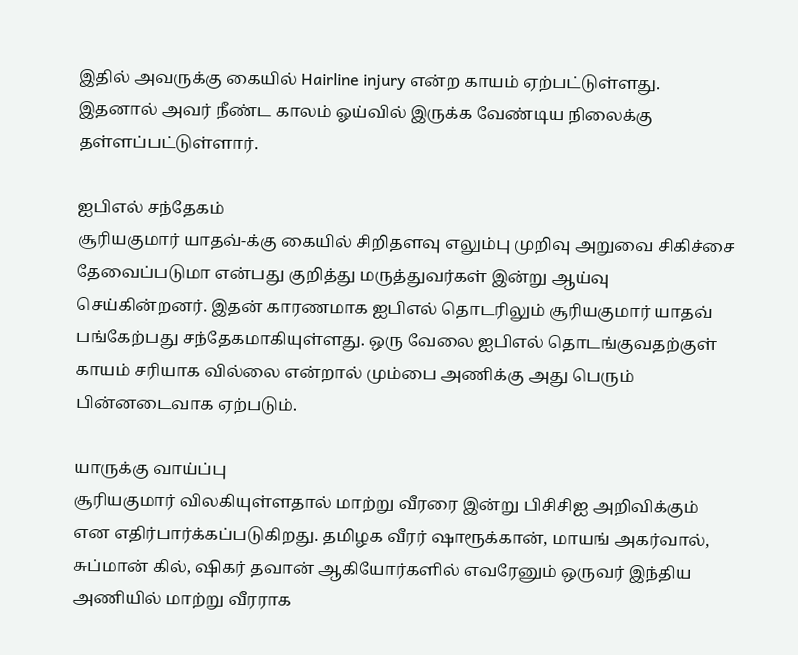இதில் அவருக்கு கையில் Hairline injury என்ற காயம் ஏற்பட்டுள்ளது. இதனால் அவர் நீண்ட காலம் ஓய்வில் இருக்க வேண்டிய நிலைக்கு தள்ளப்பட்டுள்ளார்.

ஐபிஎல் சந்தேகம்
சூரியகுமார் யாதவ்-க்கு கையில் சிறிதளவு எலும்பு முறிவு அறுவை சிகிச்சை தேவைப்படுமா என்பது குறித்து மருத்துவர்கள் இன்று ஆய்வு செய்கின்றனர். இதன் காரணமாக ஐபிஎல் தொடரிலும் சூரியகுமார் யாதவ் பங்கேற்பது சந்தேகமாகியுள்ளது. ஒரு வேலை ஐபிஎல் தொடங்குவதற்குள் காயம் சரியாக வில்லை என்றால் மும்பை அணிக்கு அது பெரும் பின்னடைவாக ஏற்படும்.

யாருக்கு வாய்ப்பு
சூரியகுமார் விலகியுள்ளதால் மாற்று வீரரை இன்று பிசிசிஐ அறிவிக்கும் என எதிர்பார்க்கப்படுகிறது. தமிழக வீரர் ஷாரூக்கான், மாயங் அகர்வால், சுப்மான் கில், ஷிகர் தவான் ஆகியோர்களில் எவரேனும் ஒருவர் இந்திய அணியில் மாற்று வீரராக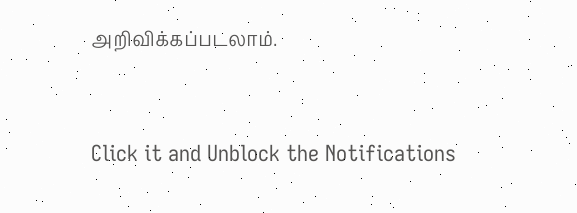அறிவிக்கப்படலாம்.


Click it and Unblock the Notifications